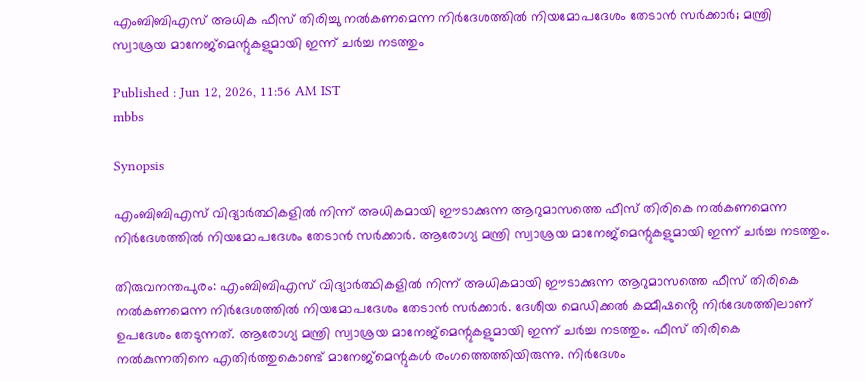എംബിബിഎസ് അധിക ഫീസ് തിരിച്ചു നൽകണമെന്ന നിർദേശത്തിൽ നിയമോപദേശം തേടാൻ സർക്കാർ; മന്ത്രി സ്വാശ്രയ മാനേജ്മെന്റുകളുമായി ഇന്ന് ചർച്ച നടത്തും

Published : Jun 12, 2026, 11:56 AM IST
mbbs

Synopsis

എംബിബിഎസ് വിദ്യാർത്ഥികളിൽ നിന്ന് അധികമായി ഈടാക്കുന്ന ആറുമാസത്തെ ഫീസ് തിരികെ നൽകണമെന്ന നിർദേശത്തിൽ നിയമോപദേശം തേടാൻ സർക്കാർ. ആരോഗ്യ മന്ത്രി സ്വാശ്രയ മാനേജ്മെന്റുകളുമായി ഇന്ന് ചർച്ച നടത്തും.

തിരുവനന്തപുരം: എംബിബിഎസ് വിദ്യാർത്ഥികളിൽ നിന്ന് അധികമായി ഈടാക്കുന്ന ആറുമാസത്തെ ഫീസ് തിരികെ നൽകണമെന്ന നിർദേശത്തിൽ നിയമോപദേശം തേടാൻ സർക്കാർ. ദേശീയ മെഡിക്കൽ കമ്മീഷൻ്റെ നിർദേശത്തിലാണ് ഉപദേശം തേടുന്നത്. ആരോഗ്യ മന്ത്രി സ്വാശ്രയ മാനേജ്മെന്റുകളുമായി ഇന്ന് ചർച്ച നടത്തും. ഫീസ് തിരികെ നൽകുന്നതിനെ എതിർത്തുകൊണ്ട് മാനേജ്മെന്റുകൾ രംഗത്തെത്തിയിരുന്നു. നിർദേശം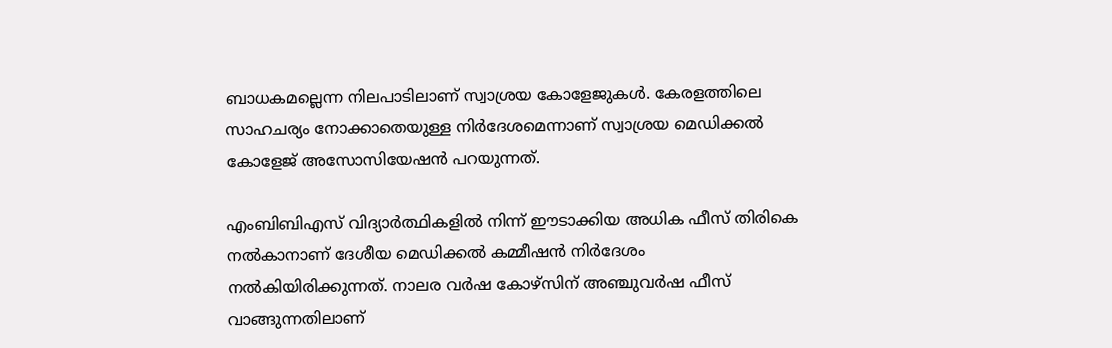ബാധകമല്ലെന്ന നിലപാടിലാണ് സ്വാശ്രയ കോളേജുകൾ. കേരളത്തിലെ സാഹചര്യം നോക്കാതെയുള്ള നിർദേശമെന്നാണ് സ്വാശ്രയ മെഡിക്കൽ കോളേജ് അസോസിയേഷൻ പറയുന്നത്.

എംബിബിഎസ് വിദ്യാർത്ഥികളിൽ നിന്ന് ഈടാക്കിയ അധിക ഫീസ് തിരികെ നൽകാനാണ് ദേശീയ മെഡിക്കൽ കമ്മീഷൻ നിർദേശം നൽകിയിരിക്കുന്നത്. നാലര വർഷ കോഴ്സിന് അഞ്ചുവർഷ ഫീസ് വാങ്ങുന്നതിലാണ്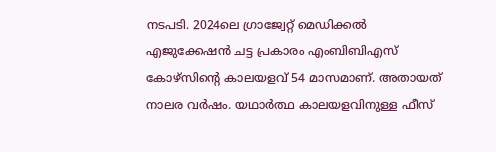നടപടി. 2024ലെ ഗ്രാജ്വേറ്റ് മെഡിക്കൽ എജുക്കേഷൻ ചട്ട പ്രകാരം എംബിബിഎസ് കോഴ്സിന്റെ കാലയളവ് 54 മാസമാണ്. അതായത് നാലര വർഷം. യഥാർത്ഥ കാലയളവിനുള്ള ഫീസ്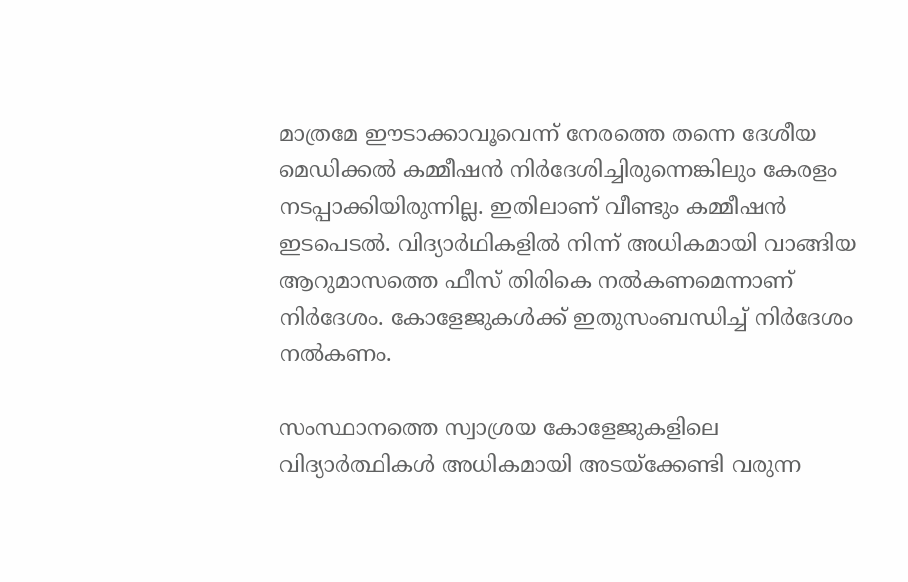മാത്രമേ ഈടാക്കാവൂവെന്ന് നേരത്തെ തന്നെ ദേശീയ മെഡിക്കൽ കമ്മീഷൻ നിർദേശിച്ചിരുന്നെങ്കിലും കേരളം നടപ്പാക്കിയിരുന്നില്ല. ഇതിലാണ് വീണ്ടും കമ്മീഷൻ ഇടപെടൽ. വിദ്യാർഥികളിൽ നിന്ന് അധികമായി വാങ്ങിയ ആറുമാസത്തെ ഫീസ് തിരികെ നൽകണമെന്നാണ് നിർദേശം. കോളേജുകൾക്ക് ഇതുസംബന്ധിച്ച് നിർദേശം നൽകണം.

സംസ്ഥാനത്തെ സ്വാശ്രയ കോളേജുകളിലെ വിദ്യാർത്ഥികൾ അധികമായി അടയ്ക്കേണ്ടി വരുന്ന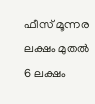ഫീസ് മൂന്നര ലക്ഷം മുതൽ 6 ലക്ഷം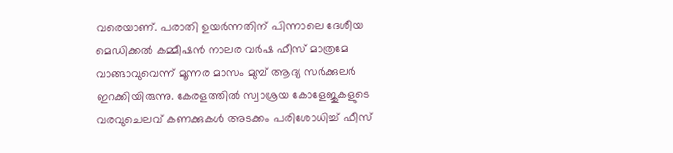വരെയാണ്. പരാതി ഉയർന്നതിന് പിന്നാലെ ദേശീയ മെഡിക്കൽ കമ്മീഷൻ നാലര വർഷ ഫീസ് മാത്രമേ വാങ്ങാവുവെന്ന് മൂന്നര മാസം മുമ്പ് ആദ്യ സർക്കുലർ ഇറക്കിയിരുന്നു. കേരളത്തിൽ സ്വാശ്രയ കോളേജുകളുടെ വരവുചെലവ് കണക്കുകൾ അടക്കം പരിശോധിച്ച് ഫീസ്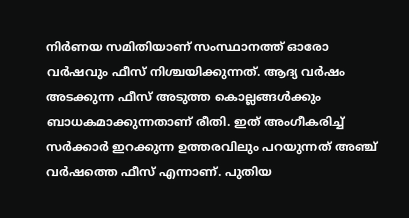നിർണയ സമിതിയാണ് സംസ്ഥാനത്ത് ഓരോ വർഷവും ഫീസ് നിശ്ചയിക്കുന്നത്. ആദ്യ വർഷം അടക്കുന്ന ഫീസ് അടുത്ത കൊല്ലങ്ങൾക്കും ബാധകമാക്കുന്നതാണ് രീതി. ഇത് അംഗീകരിച്ച് സർക്കാർ ഇറക്കുന്ന ഉത്തരവിലും പറയുന്നത് അ‍ഞ്ച് വർഷത്തെ ഫീസ് എന്നാണ്. പുതിയ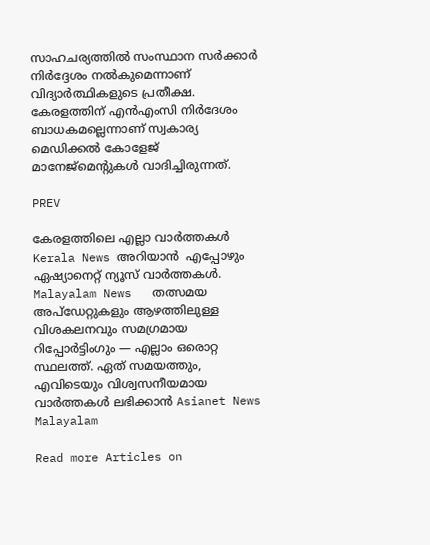സാഹചര്യത്തിൽ സംസ്ഥാന സർക്കാർ നിർദ്ദേശം നൽകുമെന്നാണ് വിദ്യാർത്ഥികളുടെ പ്രതീക്ഷ. കേരളത്തിന് എൻഎംസി നിർദേശം ബാധകമല്ലെന്നാണ് സ്വകാര്യ മെഡിക്കൽ കോളേജ് മാനേജ്മെന്റുകൾ വാദിച്ചിരുന്നത്.

PREV

കേരളത്തിലെ എല്ലാ വാർത്തകൾ Kerala News അറിയാൻ  എപ്പോഴും ഏഷ്യാനെറ്റ് ന്യൂസ് വാർത്തകൾ.  Malayalam News   തത്സമയ അപ്‌ഡേറ്റുകളും ആഴത്തിലുള്ള വിശകലനവും സമഗ്രമായ റിപ്പോർട്ടിംഗും — എല്ലാം ഒരൊറ്റ സ്ഥലത്ത്. ഏത് സമയത്തും, എവിടെയും വിശ്വസനീയമായ വാർത്തകൾ ലഭിക്കാൻ Asianet News Malayalam

Read more Articles on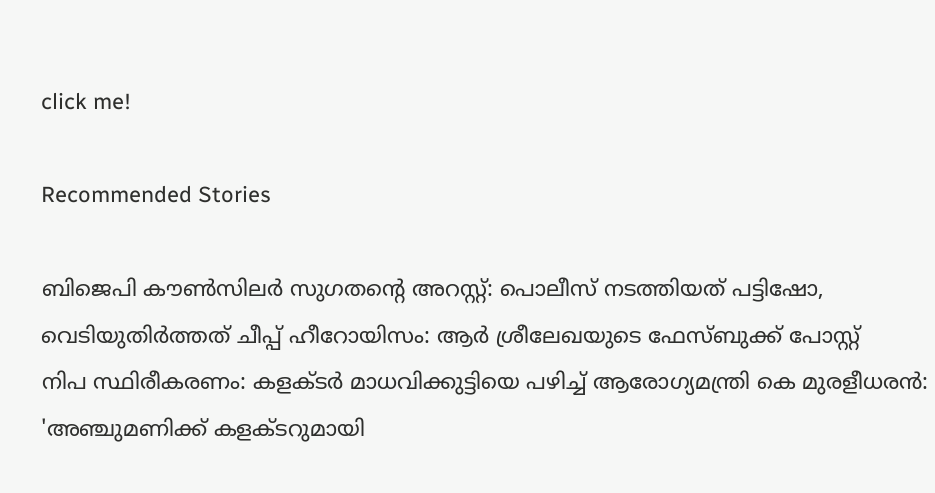click me!

Recommended Stories

ബിജെപി കൗൺസിലർ സുഗതന്റെ അറസ്റ്റ്: പൊലീസ് നടത്തിയത് പട്ടിഷോ, വെടിയുതിർത്തത് ചീപ്പ് ഹീറോയിസം: ആർ ശ്രീലേഖയുടെ ഫേസ്ബുക്ക് പോസ്റ്റ്
നിപ സ്ഥിരീകരണം: കളക്‌ടർ മാധവിക്കുട്ടിയെ പഴിച്ച് ആരോഗ്യമന്ത്രി കെ മുരളീധരൻ: 'അഞ്ചുമണിക്ക് കളക്ടറുമായി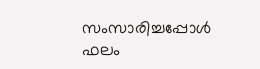സംസാരിച്ചപ്പോൾ ഫലം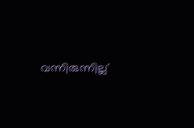വന്നിരുന്നില്ല'